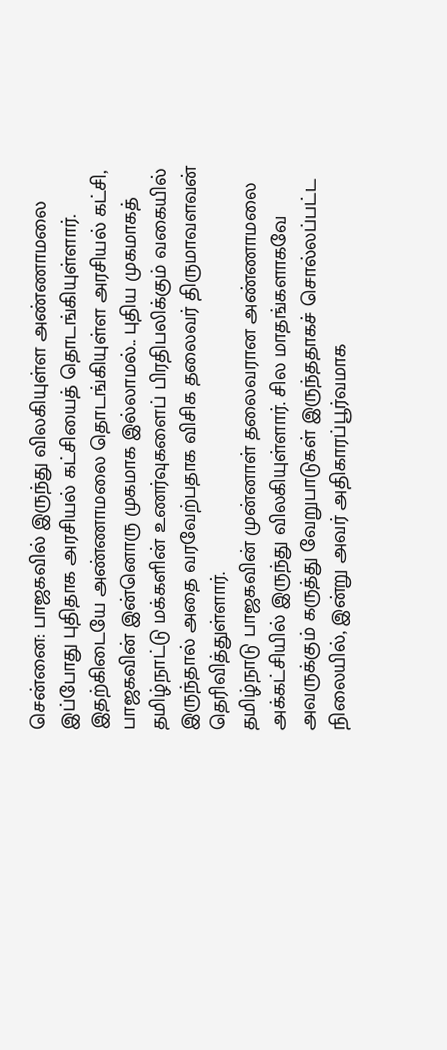சென்னை: பாஜகவில் இருந்து விலகியுள்ள அண்ணாமலை இப்போது புதிதாக அரசியல் கட்சியைத் தொடங்கியுள்ளார். இதற்கிடையே அண்ணாமலை தொடங்கியுள்ள அரசியல் கட்சி, பாஜகவின் இன்னொரு முகமாக இல்லாமல்.. புதிய முகமாகத் தமிழ்நாட்டு மக்களின் உணர்வுகளைப் பிரதிபலிக்கும் வகையில் இருந்தால் அதை வரவேற்பதாக விசிக தலைவர் திருமாவளவன் தெரிவித்துள்ளார்.
தமிழ்நாடு பாஜகவின் முன்னாள் தலைவரான அண்ணாமலை அக்கட்சியில் இருந்து விலகியுள்ளார். சில மாதங்களாகவே அவருக்கும் கருத்து வேறுபாடுகள் இருந்ததாகச் சொல்லப்பட்ட நிலையில், இன்று அவர் அதிகாரப்பூர்வமாக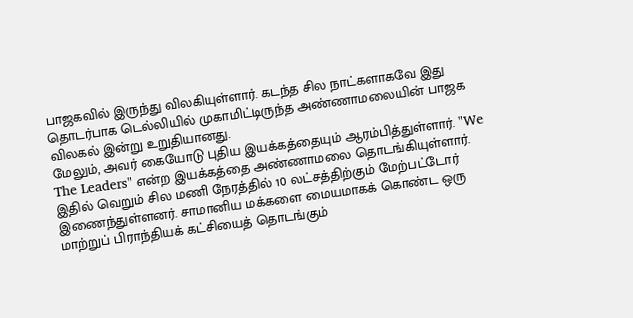பாஜகவில் இருந்து விலகியுள்ளார். கடந்த சில நாட்களாகவே இது தொடர்பாக டெல்லியில் முகாமிட்டிருந்த அண்ணாமலையின் பாஜக விலகல் இன்று உறுதியானது.
மேலும், அவர் கையோடு புதிய இயக்கத்தையும் ஆரம்பித்துள்ளார். "We The Leaders" என்ற இயக்கத்தை அண்ணாமலை தொடங்கியுள்ளார். இதில் வெறும் சில மணி நேரத்தில் 10 லட்சத்திற்கும் மேற்பட்டோர் இணைந்துள்ளனர். சாமானிய மக்களை மையமாகக் கொண்ட ஒரு மாற்றுப் பிராந்தியக் கட்சியைத் தொடங்கும்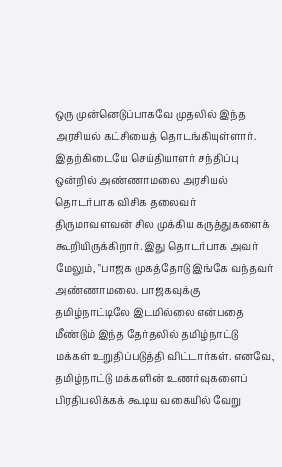ஒரு முன்னெடுப்பாகவே முதலில் இந்த அரசியல் கட்சியைத் தொடங்கியுள்ளார். இதற்கிடையே செய்தியாளர் சந்திப்பு ஒன்றில் அண்ணாமலை அரசியல் தொடர்பாக விசிக தலைவர் திருமாவளவன் சில முக்கிய கருத்துகளைக் கூறியிருக்கிறார். இது தொடர்பாக அவர் மேலும், "பாஜக முகத்தோடு இங்கே வந்தவர் அண்ணாமலை. பாஜகவுக்கு தமிழ்நாட்டிலே இடமில்லை என்பதை மீண்டும் இந்த தேர்தலில் தமிழ்நாட்டு மக்கள் உறுதிப்படுத்தி விட்டார்கள். எனவே, தமிழ்நாட்டு மக்களின் உணர்வுகளைப் பிரதிபலிக்கக் கூடிய வகையில் வேறு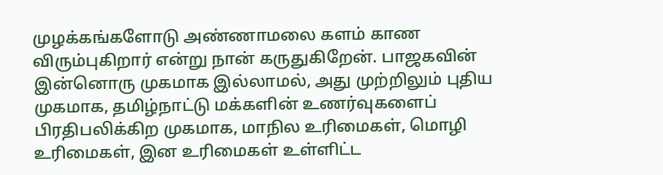முழக்கங்களோடு அண்ணாமலை களம் காண விரும்புகிறார் என்று நான் கருதுகிறேன். பாஜகவின் இன்னொரு முகமாக இல்லாமல், அது முற்றிலும் புதிய முகமாக, தமிழ்நாட்டு மக்களின் உணர்வுகளைப் பிரதிபலிக்கிற முகமாக, மாநில உரிமைகள், மொழி உரிமைகள், இன உரிமைகள் உள்ளிட்ட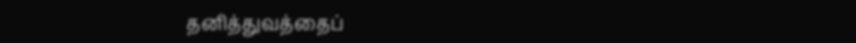தனித்துவத்தைப்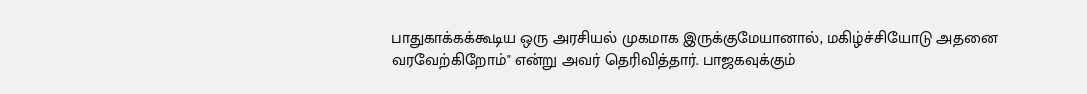பாதுகாக்கக்கூடிய ஒரு அரசியல் முகமாக இருக்குமேயானால், மகிழ்ச்சியோடு அதனை வரவேற்கிறோம்" என்று அவர் தெரிவித்தார். பாஜகவுக்கும்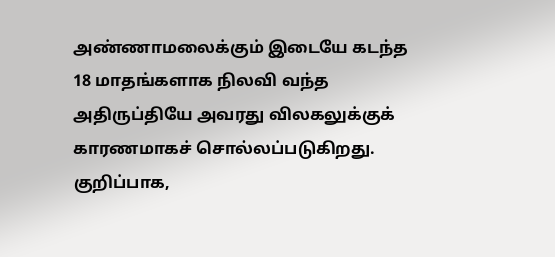அண்ணாமலைக்கும் இடையே கடந்த 18 மாதங்களாக நிலவி வந்த அதிருப்தியே அவரது விலகலுக்குக் காரணமாகச் சொல்லப்படுகிறது. குறிப்பாக,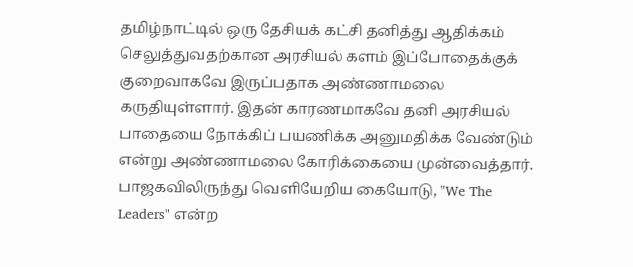தமிழ்நாட்டில் ஒரு தேசியக் கட்சி தனித்து ஆதிக்கம் செலுத்துவதற்கான அரசியல் களம் இப்போதைக்குக் குறைவாகவே இருப்பதாக அண்ணாமலை கருதியுள்ளார். இதன் காரணமாகவே தனி அரசியல் பாதையை நோக்கிப் பயணிக்க அனுமதிக்க வேண்டும் என்று அண்ணாமலை கோரிக்கையை முன்வைத்தார். பாஜகவிலிருந்து வெளியேறிய கையோடு, "We The Leaders" என்ற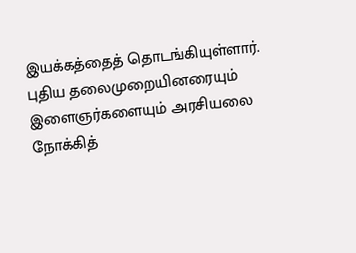இயக்கத்தைத் தொடங்கியுள்ளார். புதிய தலைமுறையினரையும் இளைஞர்களையும் அரசியலை நோக்கித்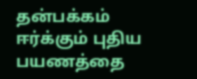தன்பக்கம் ஈர்க்கும் புதிய பயணத்தை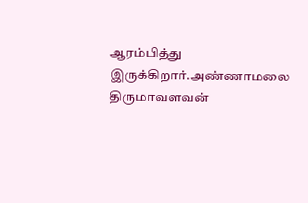ஆரம்பித்து இருக்கிறார்.அண்ணாமலை
திருமாவளவன்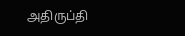அதிருப்தி